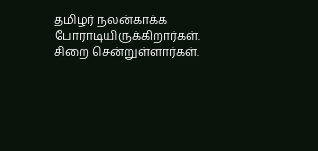தமிழர் நலன்காக்க போராடியிருக்கிறார்கள். சிறை சென்றுள்ளார்கள்.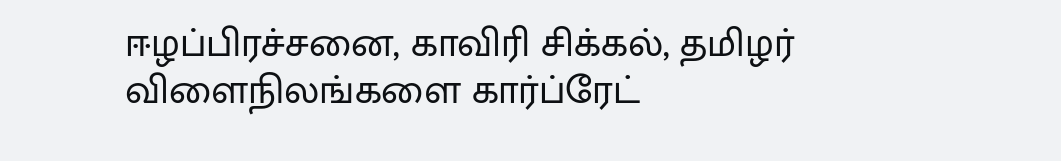ஈழப்பிரச்சனை, காவிரி சிக்கல், தமிழர் விளைநிலங்களை கார்ப்ரேட்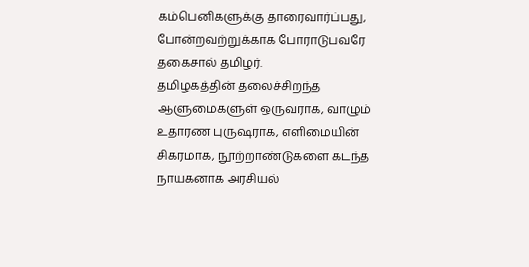கம்பெனிகளுக்கு தாரைவார்ப்பது, போன்றவற்றுக்காக போராடுபவரே தகைசால் தமிழர்.
தமிழகத்தின் தலைச்சிறந்த ஆளுமைகளுள் ஒருவராக, வாழும் உதாரண புருஷராக, எளிமையின் சிகரமாக, நூற்றாண்டுகளை கடந்த நாயகனாக அரசியல்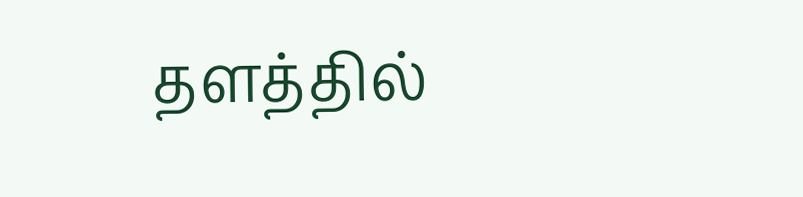தளத்தில்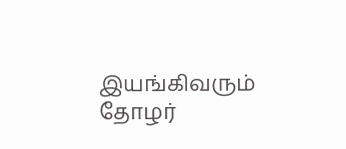இயங்கிவரும் தோழர்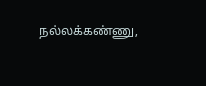நல்லக்கண்ணு,